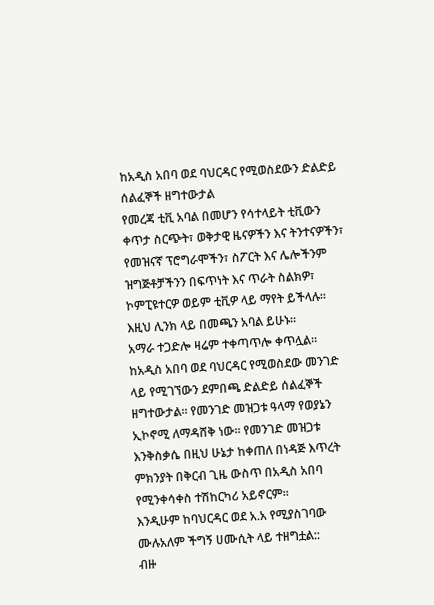ከአዲስ አበባ ወደ ባህርዳር የሚወስደውን ድልድይ ሰልፈኞች ዘግተውታል
የመረጃ ቲቪ አባል በመሆን የሳተላይት ቲቪውን ቀጥታ ስርጭት፣ ወቅታዊ ዜናዎችን እና ትንተናዎችን፣ የመዝናኛ ፕሮግራሞችን፣ ስፖርት እና ሌሎችንም ዝግጅቶቻችንን በፍጥነት እና ጥራት ስልክዎ፣ ኮምፒዩተርዎ ወይም ቲቪዎ ላይ ማየት ይችላሉ። እዚህ ሊንክ ላይ በመጫን አባል ይሁኑ።
አማራ ተጋድሎ ዛሬም ተቀጣጥሎ ቀጥሏል።
ከአዲስ አበባ ወደ ባህርዳር የሚወስደው መንገድ ላይ የሚገኘውን ደምበጫ ድልድይ ሰልፈኞች ዘግተውታል። የመንገድ መዝጋቱ ዓላማ የወያኔን ኢኮኖሚ ለማዳሸቅ ነው። የመንገድ መዝጋቱ እንቅስቃሴ በዚህ ሁኔታ ከቀጠለ በነዳጅ እጥረት ምክንያት በቅርብ ጊዜ ውስጥ በአዲስ አበባ የሚንቀሳቀስ ተሽከርካሪ አይኖርም።
እንዲሁም ከባህርዳር ወደ አ.አ የሚያስገባው ሙሉአለም ችግኝ ሀሙሲት ላይ ተዘግቷል::
ብዙ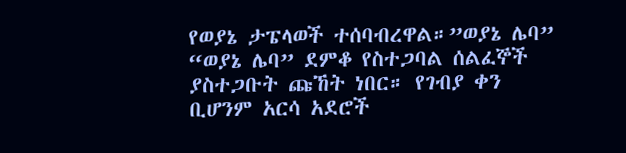የወያኔ ታፔላወች ተሰባብረዋል።”ወያኔ ሌባ” “ወያኔ ሌባ” ደምቆ የስተጋባል ሰልፈኞች ያስተጋቡት ጩኸት ነበር። የገብያ ቀን ቢሆንም አርሳ አደሮች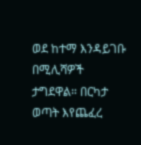ወደ ከተማ እንዳይገቡ በሚሊሻዎች ታግደዋል። በርካታ ወጣት እየጨፈረ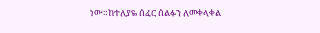ነው።ከተለያዬ ሰፈር ሰልፉን ለመቀላቀል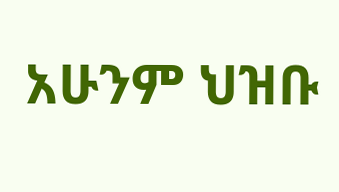አሁንም ህዝቡ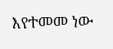እየተመመ ነው